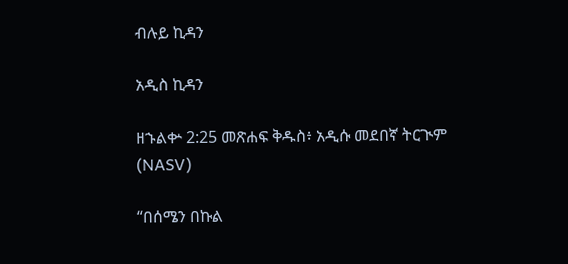ብሉይ ኪዳን

አዲስ ኪዳን

ዘኁልቍ 2:25 መጽሐፍ ቅዱስ፥ አዲሱ መደበኛ ትርጒም (NASV)

“በሰሜን በኩል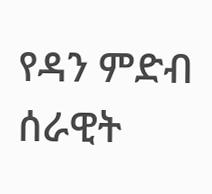የዳን ምድብ ሰራዊት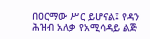በዐርማው ሥር ይሆናል፤ የዳን ሕዝብ አለቃ የአሚሳዳይ ልጅ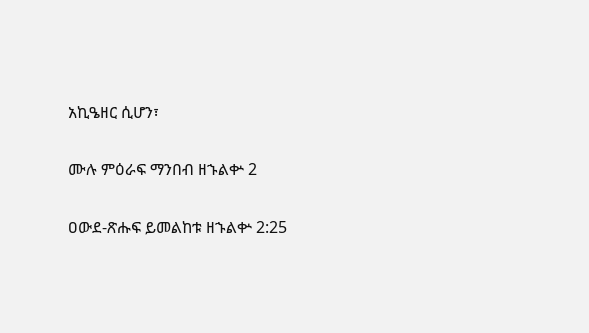አኪዔዘር ሲሆን፣

ሙሉ ምዕራፍ ማንበብ ዘኁልቍ 2

ዐውደ-ጽሑፍ ይመልከቱ ዘኁልቍ 2:25